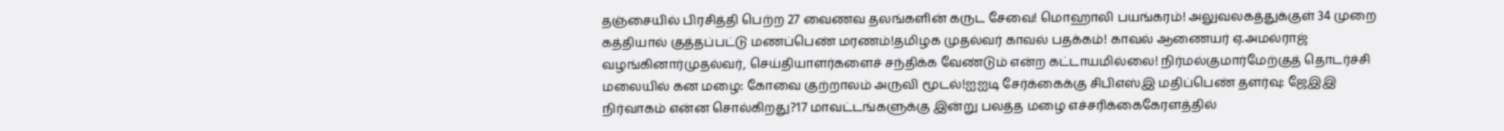தஞ்சையில் பிரசித்தி பெற்ற 27 வைணவ தலங்களின் கருட சேவை! மொஹாலி பயங்கரம்! அலுவலகத்துக்குள் 34 முறை கத்தியால் குத்தப்பட்டு மணப்பெண் மரணம்!தமிழக முதல்வர் காவல் பதக்கம்! காவல் ஆணையர் ஏ.அமல்ராஜ் வழங்கினார்முதல்வர், செய்தியாளர்களைச் சந்திக்க வேண்டும் என்ற கட்டாயமில்லை! நிர்மல்குமார்மேற்குத் தொடர்ச்சி மலையில் கன மழை: கோவை குற்றாலம் அருவி மூடல்!ஐஐடி சேர்க்கைக்கு சிபிஎஸ்இ மதிப்பெண் தளர்வு: ஜேஇஇ நிர்வாகம் என்ன சொல்கிறது?17 மாவட்டங்களுக்கு இன்று பலத்த மழை எச்சரிக்கைகேரளத்தில்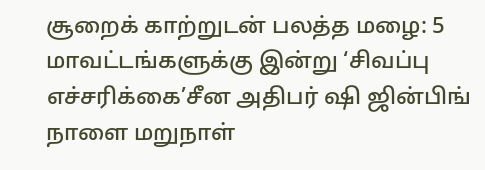சூறைக் காற்றுடன் பலத்த மழை: 5 மாவட்டங்களுக்கு இன்று ‘சிவப்பு எச்சரிக்கை’சீன அதிபர் ஷி ஜின்பிங் நாளை மறுநாள்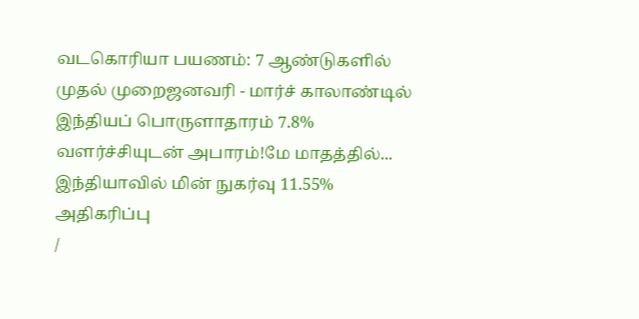வடகொரியா பயணம்: 7 ஆண்டுகளில் முதல் முறைஜனவரி - மார்ச் காலாண்டில் இந்தியப் பொருளாதாரம் 7.8% வளர்ச்சியுடன் அபாரம்!மே மாதத்தில்... இந்தியாவில் மின் நுகர்வு 11.55% அதிகரிப்பு
/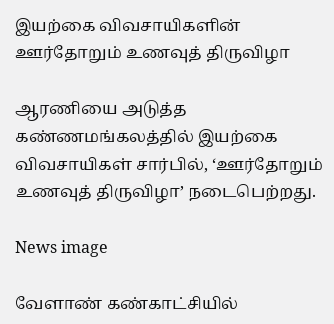இயற்கை விவசாயிகளின் ஊர்தோறும் உணவுத் திருவிழா

ஆரணியை அடுத்த கண்ணமங்கலத்தில் இயற்கை விவசாயிகள் சார்பில், ‘ஊர்தோறும் உணவுத் திருவிழா’ நடைபெற்றது.

News image

வேளாண் கண்காட்சியில்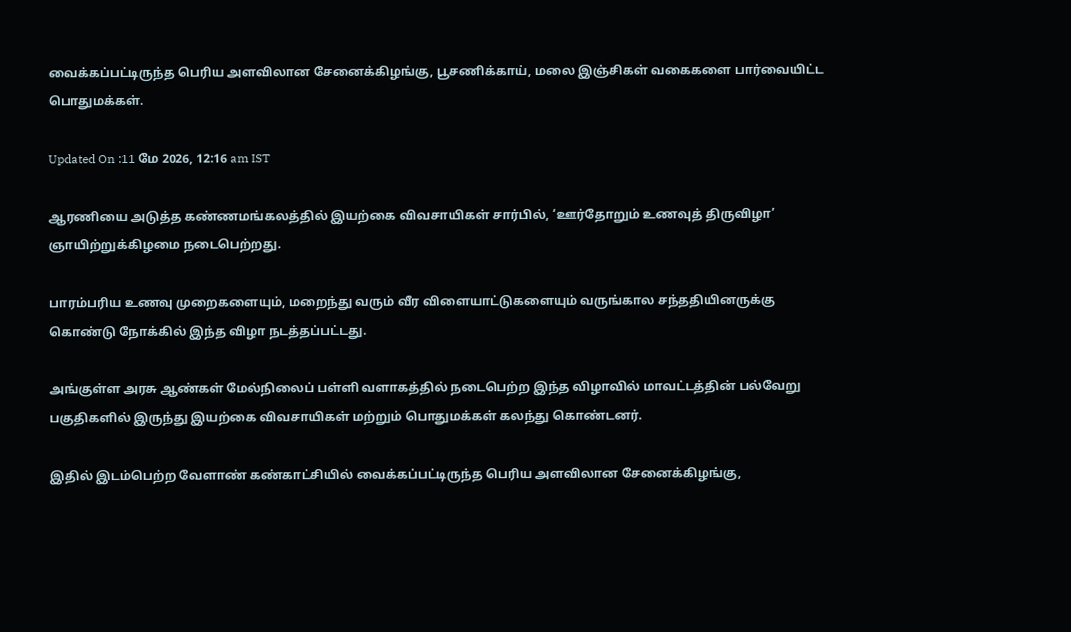வைக்கப்பட்டிருந்த பெரிய அளவிலான சேனைக்கிழங்கு, பூசணிக்காய், மலை இஞ்சிகள் வகைகளை பார்வையிட்ட பொதுமக்கள்.

Updated On :11 மே 2026, 12:16 am IST

ஆரணியை அடுத்த கண்ணமங்கலத்தில் இயற்கை விவசாயிகள் சார்பில், ‘ஊர்தோறும் உணவுத் திருவிழா’ ஞாயிற்றுக்கிழமை நடைபெற்றது.

பாரம்பரிய உணவு முறைகளையும், மறைந்து வரும் வீர விளையாட்டுகளையும் வருங்கால சந்ததியினருக்கு கொண்டு நோக்கில் இந்த விழா நடத்தப்பட்டது.

அங்குள்ள அரசு ஆண்கள் மேல்நிலைப் பள்ளி வளாகத்தில் நடைபெற்ற இந்த விழாவில் மாவட்டத்தின் பல்வேறு பகுதிகளில் இருந்து இயற்கை விவசாயிகள் மற்றும் பொதுமக்கள் கலந்து கொண்டனர்.

இதில் இடம்பெற்ற வேளாண் கண்காட்சியில் வைக்கப்பட்டிருந்த பெரிய அளவிலான சேனைக்கிழங்கு,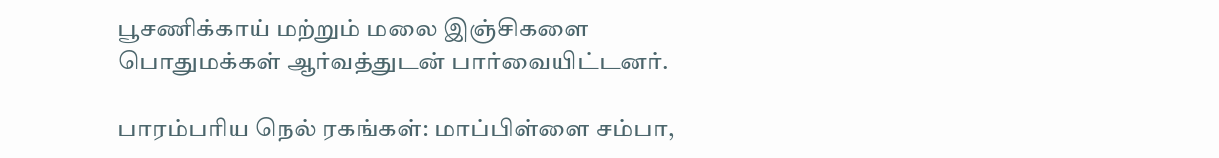பூசணிக்காய் மற்றும் மலை இஞ்சிகளை பொதுமக்கள் ஆர்வத்துடன் பார்வையிட்டனர்.

பாரம்பரிய நெல் ரகங்கள்: மாப்பிள்ளை சம்பா,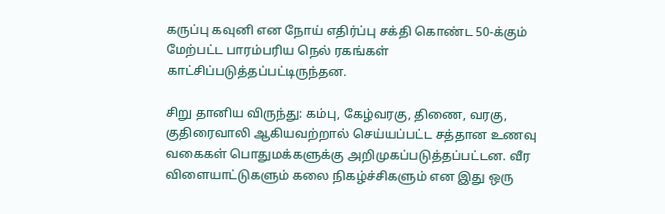கருப்பு கவுனி என நோய் எதிர்ப்பு சக்தி கொண்ட 50-க்கும் மேற்பட்ட பாரம்பரிய நெல் ரகங்கள் காட்சிப்படுத்தப்பட்டிருந்தன.

சிறு தானிய விருந்து: கம்பு, கேழ்வரகு, திணை, வரகு, குதிரைவாலி ஆகியவற்றால் செய்யப்பட்ட சத்தான உணவு வகைகள் பொதுமக்களுக்கு அறிமுகப்படுத்தப்பட்டன. வீர விளையாட்டுகளும் கலை நிகழ்ச்சிகளும் என இது ஒரு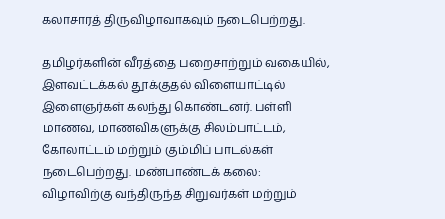கலாசாரத் திருவிழாவாகவும் நடைபெற்றது.

தமிழர்களின் வீரத்தை பறைசாற்றும் வகையில், இளவட்டக்கல் தூக்குதல் விளையாட்டில் இளைஞர்கள் கலந்து கொண்டனர். பள்ளி மாணவ, மாணவிகளுக்கு சிலம்பாட்டம், கோலாட்டம் மற்றும் கும்மிப் பாடல்கள் நடைபெற்றது. மண்பாண்டக் கலை: விழாவிற்கு வந்திருந்த சிறுவர்கள் மற்றும்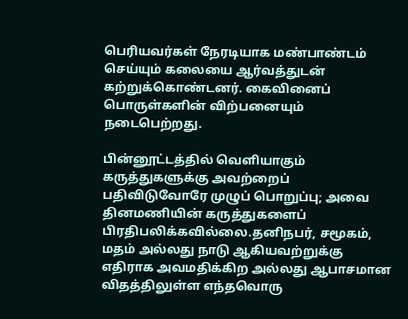பெரியவர்கள் நேரடியாக மண்பாண்டம் செய்யும் கலையை ஆர்வத்துடன் கற்றுக்கொண்டனர். கைவினைப் பொருள்களின் விற்பனையும் நடைபெற்றது.

பின்னூட்டத்தில் வெளியாகும் கருத்துகளுக்கு அவற்றைப் பதிவிடுவோரே முழுப் பொறுப்பு; அவை தினமணியின் கருத்துகளைப் பிரதிபலிக்கவில்லை.தனிநபர், சமூகம், மதம் அல்லது நாடு ஆகியவற்றுக்கு எதிராக அவமதிக்கிற அல்லது ஆபாசமான விதத்திலுள்ள எந்தவொரு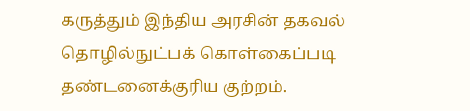கருத்தும் இந்திய அரசின் தகவல் தொழில்நுட்பக் கொள்கைப்படி தண்டனைக்குரிய குற்றம்.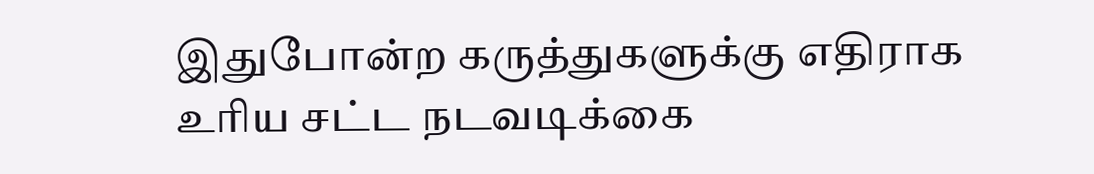இதுபோன்ற கருத்துகளுக்கு எதிராக உரிய சட்ட நடவடிக்கை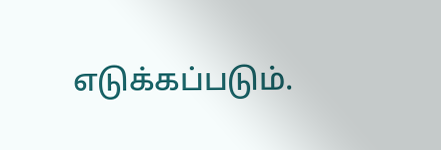எடுக்கப்படும்.